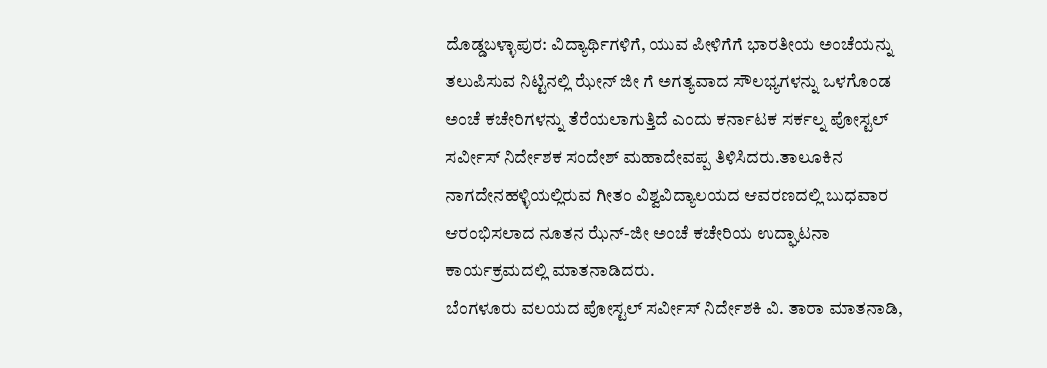ದೊಡ್ಡಬಳ್ಳಾಪುರ: ವಿದ್ಯಾರ್ಥಿಗಳಿಗೆ, ಯುವ ಪೀಳಿಗೆಗೆ ಭಾರತೀಯ ಅಂಚೆಯನ್ನು ತಲುಪಿಸುವ ನಿಟ್ಟಿನಲ್ಲಿ ಝೇನ್ ಜೀ ಗೆ ಅಗತ್ಯವಾದ ಸೌಲಭ್ಯಗಳನ್ನು ಒಳಗೊಂಡ ಅಂಚೆ ಕಚೇರಿಗಳನ್ನು ತೆರೆಯಲಾಗುತ್ತಿದೆ ಎಂದು ಕರ್ನಾಟಕ ಸರ್ಕಲ್ನ ಪೋಸ್ಟಲ್ ಸರ್ವೀಸ್ ನಿರ್ದೇಶಕ ಸಂದೇಶ್ ಮಹಾದೇವಪ್ಪ ತಿಳಿಸಿದರು.ತಾಲೂಕಿನ ನಾಗದೇನಹಳ್ಳಿಯಲ್ಲಿರುವ ಗೀತಂ ವಿಶ್ವವಿದ್ಯಾಲಯದ ಆವರಣದಲ್ಲಿ ಬುಧವಾರ ಆರಂಭಿಸಲಾದ ನೂತನ ಝೆನ್-ಜೀ ಅಂಚೆ ಕಚೇರಿಯ ಉದ್ಘಾಟನಾ ಕಾರ್ಯಕ್ರಮದಲ್ಲಿ ಮಾತನಾಡಿದರು.
ಬೆಂಗಳೂರು ವಲಯದ ಪೋಸ್ಟಲ್ ಸರ್ವೀಸ್ ನಿರ್ದೇಶಕಿ ವಿ. ತಾರಾ ಮಾತನಾಡಿ,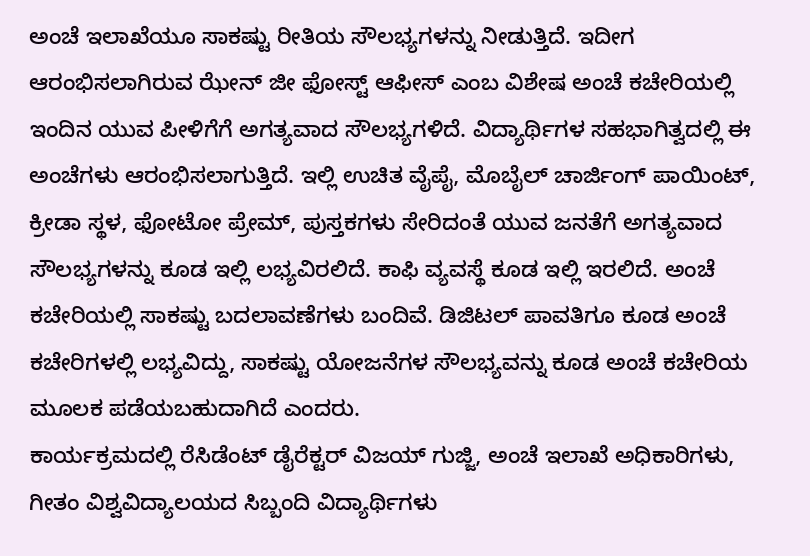ಅಂಚೆ ಇಲಾಖೆಯೂ ಸಾಕಷ್ಟು ರೀತಿಯ ಸೌಲಭ್ಯಗಳನ್ನು ನೀಡುತ್ತಿದೆ. ಇದೀಗ ಆರಂಭಿಸಲಾಗಿರುವ ಝೇನ್ ಜೀ ಫೋಸ್ಟ್ ಆಫೀಸ್ ಎಂಬ ವಿಶೇಷ ಅಂಚೆ ಕಚೇರಿಯಲ್ಲಿ ಇಂದಿನ ಯುವ ಪೀಳಿಗೆಗೆ ಅಗತ್ಯವಾದ ಸೌಲಭ್ಯಗಳಿದೆ. ವಿದ್ಯಾರ್ಥಿಗಳ ಸಹಭಾಗಿತ್ವದಲ್ಲಿ ಈ ಅಂಚೆಗಳು ಆರಂಭಿಸಲಾಗುತ್ತಿದೆ. ಇಲ್ಲಿ ಉಚಿತ ವೈಪೈ, ಮೊಬೈಲ್ ಚಾರ್ಜಿಂಗ್ ಪಾಯಿಂಟ್, ಕ್ರೀಡಾ ಸ್ಥಳ, ಫೋಟೋ ಪ್ರೇಮ್, ಪುಸ್ತಕಗಳು ಸೇರಿದಂತೆ ಯುವ ಜನತೆಗೆ ಅಗತ್ಯವಾದ ಸೌಲಭ್ಯಗಳನ್ನು ಕೂಡ ಇಲ್ಲಿ ಲಭ್ಯವಿರಲಿದೆ. ಕಾಫಿ ವ್ಯವಸ್ಥೆ ಕೂಡ ಇಲ್ಲಿ ಇರಲಿದೆ. ಅಂಚೆ ಕಚೇರಿಯಲ್ಲಿ ಸಾಕಷ್ಟು ಬದಲಾವಣೆಗಳು ಬಂದಿವೆ. ಡಿಜಿಟಲ್ ಪಾವತಿಗೂ ಕೂಡ ಅಂಚೆ ಕಚೇರಿಗಳಲ್ಲಿ ಲಭ್ಯವಿದ್ದು, ಸಾಕಷ್ಟು ಯೋಜನೆಗಳ ಸೌಲಭ್ಯವನ್ನು ಕೂಡ ಅಂಚೆ ಕಚೇರಿಯ ಮೂಲಕ ಪಡೆಯಬಹುದಾಗಿದೆ ಎಂದರು.
ಕಾರ್ಯಕ್ರಮದಲ್ಲಿ ರೆಸಿಡೆಂಟ್ ಡೈರೆಕ್ಟರ್ ವಿಜಯ್ ಗುಜ್ಜಿ, ಅಂಚೆ ಇಲಾಖೆ ಅಧಿಕಾರಿಗಳು, ಗೀತಂ ವಿಶ್ವವಿದ್ಯಾಲಯದ ಸಿಬ್ಬಂದಿ ವಿದ್ಯಾರ್ಥಿಗಳು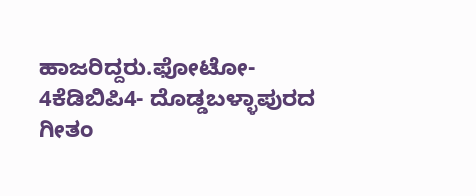ಹಾಜರಿದ್ದರು.ಫೋಟೋ-
4ಕೆಡಿಬಿಪಿ4- ದೊಡ್ಡಬಳ್ಳಾಪುರದ ಗೀತಂ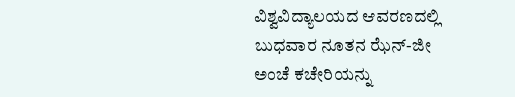ವಿಶ್ವವಿದ್ಯಾಲಯದ ಆವರಣದಲ್ಲಿ ಬುಧವಾರ ನೂತನ ಝೆನ್-ಜೀ ಅಂಚೆ ಕಚೇರಿಯನ್ನು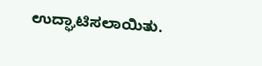ಉದ್ಘಾಟಿಸಲಾಯಿತು.